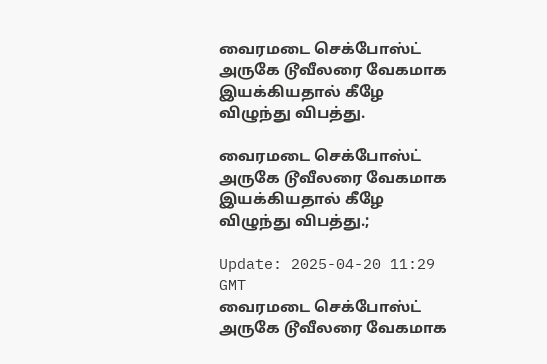வைரமடை செக்போஸ்ட் அருகே டூவீலரை வேகமாக இயக்கியதால் கீழே விழுந்து விபத்து.

வைரமடை செக்போஸ்ட் அருகே டூவீலரை வேகமாக இயக்கியதால் கீழே விழுந்து விபத்து.;

Update: 2025-04-20 11:29 GMT
வைரமடை செக்போஸ்ட் அருகே டூவீலரை வேகமாக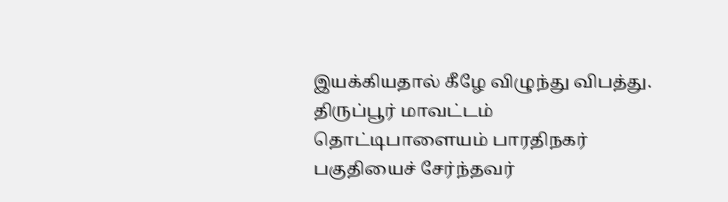இயக்கியதால் கீழே விழுந்து விபத்து. திருப்பூர் மாவட்டம் தொட்டிபாளையம் பாரதிநகர் பகுதியைச் சேர்ந்தவர்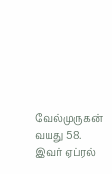வேல்முருகன் வயது 58. இவர் ஏப்ரல்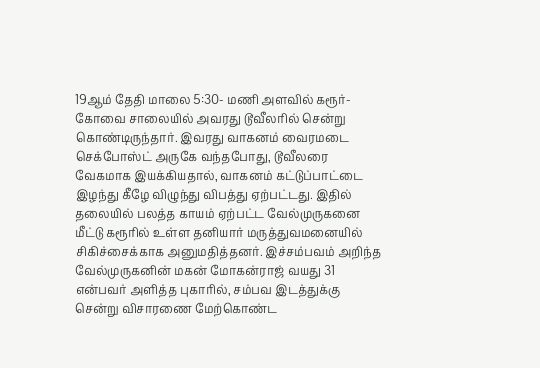19ஆம் தேதி மாலை 5:30- மணி அளவில் கரூர்- கோவை சாலையில் அவரது டூவீலரில் சென்று கொண்டிருந்தார். இவரது வாகனம் வைரமடை செக்போஸ்ட் அருகே வந்தபோது, டூவீலரை வேகமாக இயக்கியதால், வாகனம் கட்டுப்பாட்டை இழந்து கீழே விழுந்து விபத்து ஏற்பட்டது. இதில் தலையில் பலத்த காயம் ஏற்பட்ட வேல்முருகனை மீட்டு கரூரில் உள்ள தனியார் மருத்துவமனையில் சிகிச்சைக்காக அனுமதித்தனர். இச்சம்பவம் அறிந்த வேல்முருகனின் மகன் மோகன்ராஜ் வயது 31 என்பவர் அளித்த புகாரில், சம்பவ இடத்துக்கு சென்று விசாரணை மேற்கொண்ட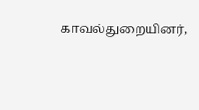காவல்துறையினர்,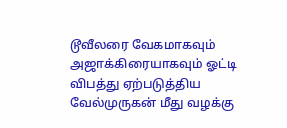டூவீலரை வேகமாகவும் அஜாக்கிரையாகவும் ஓட்டி விபத்து ஏற்படுத்திய வேல்முருகன் மீது வழக்கு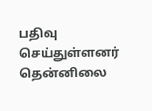பதிவு செய்துள்ளனர் தென்னிலை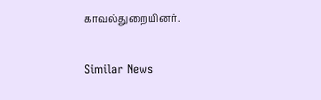காவல்துறையினர்.

Similar News